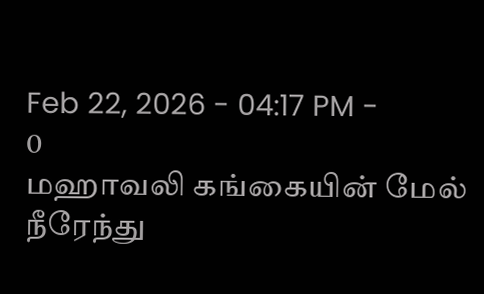Feb 22, 2026 - 04:17 PM -
0
மஹாவலி கங்கையின் மேல் நீரேந்து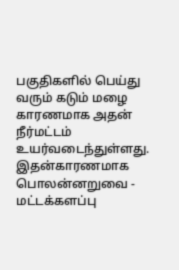பகுதிகளில் பெய்து வரும் கடும் மழை காரணமாக அதன் நீர்மட்டம் உயர்வடைந்துள்ளது.
இதன்காரணமாக பொலன்னறுவை - மட்டக்களப்பு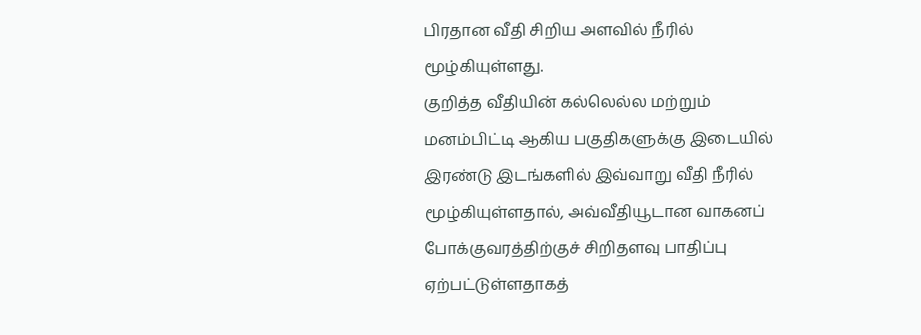பிரதான வீதி சிறிய அளவில் நீரில் மூழ்கியுள்ளது.
குறித்த வீதியின் கல்லெல்ல மற்றும் மனம்பிட்டி ஆகிய பகுதிகளுக்கு இடையில் இரண்டு இடங்களில் இவ்வாறு வீதி நீரில் மூழ்கியுள்ளதால், அவ்வீதியூடான வாகனப் போக்குவரத்திற்குச் சிறிதளவு பாதிப்பு ஏற்பட்டுள்ளதாகத்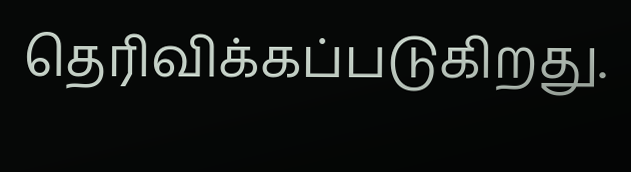தெரிவிக்கப்படுகிறது.